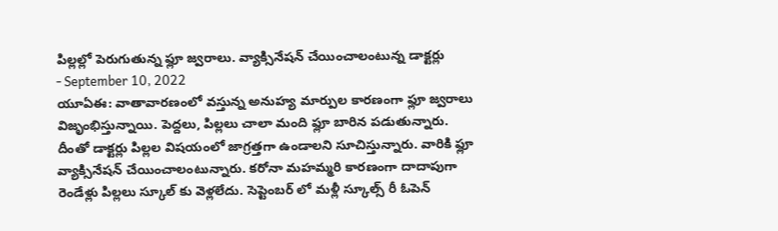పిల్లల్లో పెరుగుతున్న ఫ్లూ జ్వరాలు. వ్యాక్సినేషన్ చేయించాలంటున్న డాక్టర్లు
- September 10, 2022
యూఏఈ: వాతావారణంలో వస్తున్న అనుహ్య మార్పుల కారణంగా ఫ్లూ జ్వరాలు విజృంభిస్తున్నాయి. పెద్దలు, పిల్లలు చాలా మంది ఫ్లూ బారిన పడుతున్నారు. దీంతో డాక్టర్లు పిల్లల విషయంలో జాగ్రత్తగా ఉండాలని సూచిస్తున్నారు. వారికి ఫ్లూ వ్యాక్సినేషన్ చేయించాలంటున్నారు. కరోనా మహమ్మరి కారణంగా దాదాపుగా రెండేళ్లు పిల్లలు స్కూల్ కు వెళ్లలేదు. సెప్టెంబర్ లో మళ్లీ స్కూల్స్ రీ ఓపెన్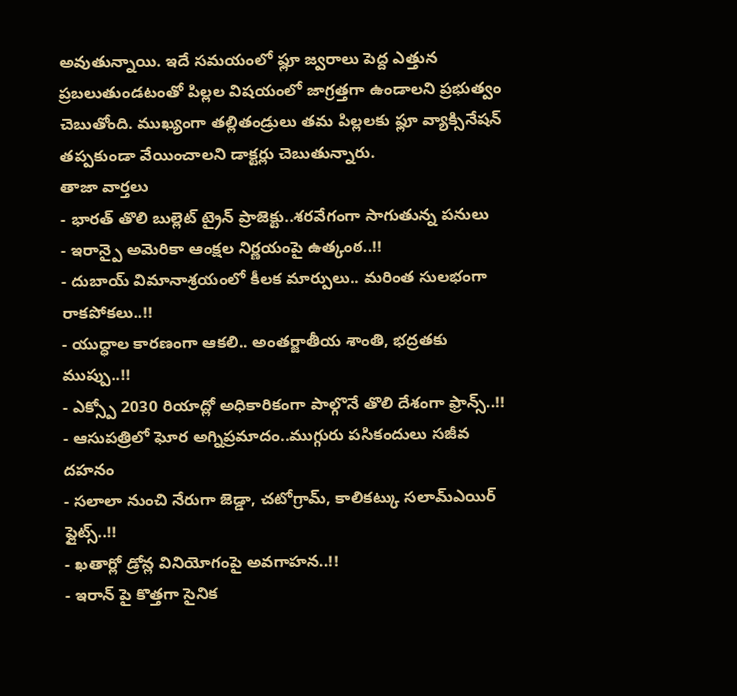అవుతున్నాయి. ఇదే సమయంలో ఫ్లూ జ్వరాలు పెద్ద ఎత్తున ప్రబలుతుండటంతో పిల్లల విషయంలో జాగ్రత్తగా ఉండాలని ప్రభుత్వం చెబుతోంది. ముఖ్యంగా తల్లితండ్రులు తమ పిల్లలకు ఫ్లూ వ్యాక్సినేషన్ తప్పకుండా వేయించాలని డాక్టర్లు చెబుతున్నారు.
తాజా వార్తలు
- భారత్ తొలి బుల్లెట్ ట్రైన్ ప్రాజెక్టు..శరవేగంగా సాగుతున్న పనులు
- ఇరాన్పై అమెరికా ఆంక్షల నిర్ణయంపై ఉత్కంఠ..!!
- దుబాయ్ విమానాశ్రయంలో కీలక మార్పులు.. మరింత సులభంగా రాకపోకలు..!!
- యుద్ధాల కారణంగా ఆకలి.. అంతర్జాతీయ శాంతి, భద్రతకు ముప్పు..!!
- ఎక్స్పో 2030 రియాద్లో అధికారికంగా పాల్గొనే తొలి దేశంగా ఫ్రాన్స్..!!
- ఆసుపత్రిలో ఘోర అగ్నిప్రమాదం..ముగ్గురు పసికందులు సజీవ దహనం
- సలాలా నుంచి నేరుగా జెడ్డా, చటోగ్రామ్, కాలికట్కు సలామ్ఎయిర్ ఫ్లైట్స్..!!
- ఖతార్లో డ్రోన్ల వినియోగంపై అవగాహన..!!
- ఇరాన్ పై కొత్తగా సైనిక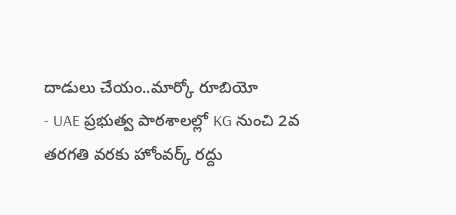దాడులు చేయం..మార్కో రూబియో
- UAE ప్రభుత్వ పాఠశాలల్లో KG నుంచి 2వ తరగతి వరకు హోంవర్క్ రద్దు